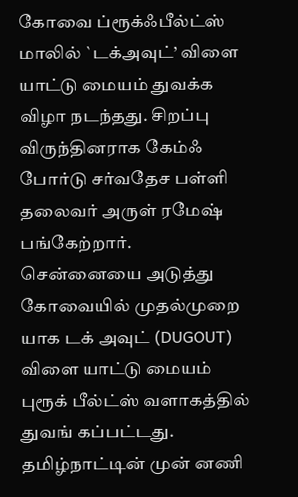கோவை ப்ரூக்ஃபீல்ட்ஸ் மாலில் `டக்அவுட்’ விளை யாட்டு மையம் துவக்க விழா நடந்தது. சிறப்பு விருந்தினராக கேம்ஃ போர்டு சர்வதேச பள்ளி தலைவர் அருள் ரமேஷ் பங்கேற்றார்.
சென்னையை அடுத்து கோவையில் முதல்முறை யாக டக் அவுட் (DUGOUT) விளை யாட்டு மையம் புரூக் பீல்ட்ஸ் வளாகத்தில் துவங் கப்பட்டது.
தமிழ்நாட்டின் முன் னணி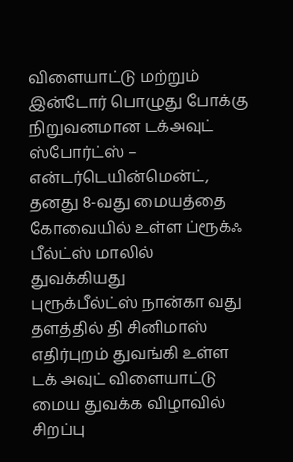விளையாட்டு மற்றும் இன்டோர் பொழுது போக்கு நிறுவனமான டக்அவுட் ஸ்போர்ட்ஸ் – என்டர்டெயின்மென்ட், தனது 8-வது மையத்தை கோவையில் உள்ள ப்ரூக்ஃ பீல்ட்ஸ் மாலில் துவக்கியது
புரூக்பீல்ட்ஸ் நான்கா வது தளத்தில் தி சினிமாஸ் எதிர்புறம் துவங்கி உள்ள டக் அவுட் விளையாட்டு மைய துவக்க விழாவில் சிறப்பு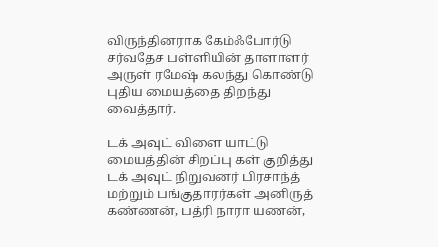விருந்தினராக கேம்ஃபோர்டு சர்வதேச பள்ளியின் தாளாளர் அருள் ரமேஷ் கலந்து கொண்டு புதிய மையத்தை திறந்து வைத்தார்.

டக் அவுட் விளை யாட்டு மையத்தின் சிறப்பு கள் குறித்து டக் அவுட் நிறுவனர் பிரசாந்த் மற்றும் பங்குதாரர்கள் அனிருத் கண்ணன், பத்ரி நாரா யணன்,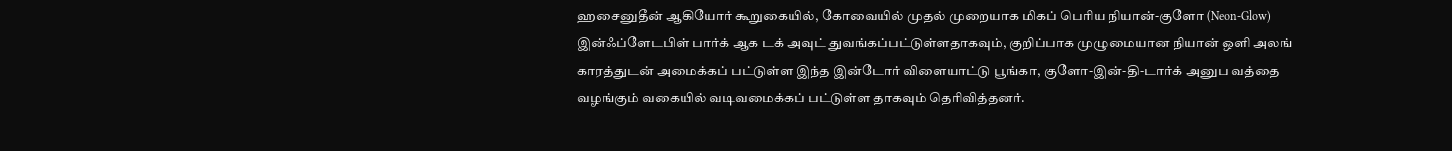ஹசைனுதீன் ஆகியோர் கூறுகையில், கோவையில் முதல் முறையாக மிகப் பெரிய நியான்-குளோ (Neon-Glow) இன்ஃப்ளேடபிள் பார்க் ஆக டக் அவுட் துவங்கப்பட்டுள்ளதாகவும், குறிப்பாக முழுமையான நியான் ஒளி அலங் காரத்துடன் அமைக்கப் பட்டுள்ள இந்த இன்டோர் விளையாட்டு பூங்கா, குளோ-இன்-தி-டார்க் அனுப வத்தை வழங்கும் வகையில் வடிவமைக்கப் பட்டுள்ள தாகவும் தெரிவித்தனர்.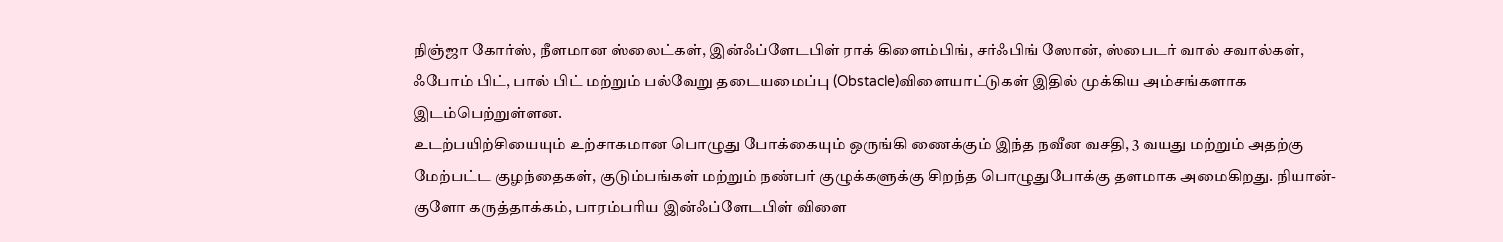நிஞ்ஜா கோர்ஸ், நீளமான ஸ்லைட்கள், இன்ஃப்ளேடபிள் ராக் கிளைம்பிங், சர்ஃபிங் ஸோன், ஸ்பைடர் வால் சவால்கள், ஃபோம் பிட், பால் பிட் மற்றும் பல்வேறு தடையமைப்பு (Obstacle)விளையாட்டுகள் இதில் முக்கிய அம்சங்களாக இடம்பெற்றுள்ளன.
உடற்பயிற்சியையும் உற்சாகமான பொழுது போக்கையும் ஒருங்கி ணைக்கும் இந்த நவீன வசதி, 3 வயது மற்றும் அதற்கு மேற்பட்ட குழந்தைகள், குடும்பங்கள் மற்றும் நண்பர் குழுக்களுக்கு சிறந்த பொழுதுபோக்கு தளமாக அமைகிறது. நியான்-குளோ கருத்தாக்கம், பாரம்பரிய இன்ஃப்ளேடபிள் விளை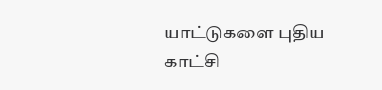யாட்டுகளை புதிய காட்சி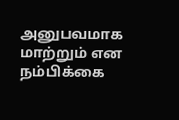அனுபவமாக மாற்றும் என நம்பிக்கை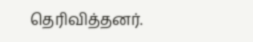தெரிவித்தனர்.